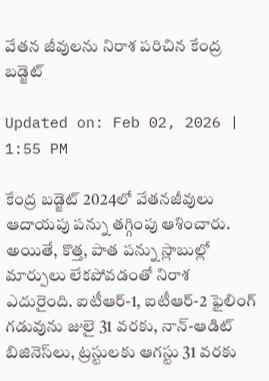వేతన జీవులను నిరాశ పరిచిన కేంద్ర బడ్జెట్‌

Updated on: Feb 02, 2026 | 1:55 PM

కేంద్ర బడ్జెట్ 2024లో వేతనజీవులు ఆదాయపు పన్ను తగ్గింపు ఆశించారు. అయితే, కొత్త, పాత పన్ను స్లాబుల్లో మార్పులు లేకపోవడంతో నిరాశ ఎదురైంది. ఐటీఆర్-1, ఐటీఆర్-2 ఫైలింగ్ గడువును జులై 31 వరకు, నాన్-ఆడిట్ బిజినెస్‌లు, ట్రస్టులకు ఆగస్టు 31 వరకు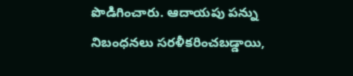పొడిగించారు. ఆదాయపు పన్ను నిబంధనలు సరళీకరించబడ్డాయి,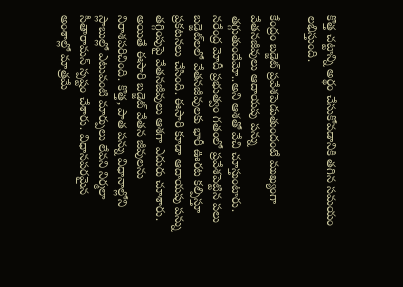కొత్త చట్టాన్ని అర్థం చేసుకోవడానికి తగిన సమయం లభిస్తుంది.

కేంద్రం బడ్జెట్ ప్రవేశపెడుతుందంటే ముఖ్యంగా వేతనజీవులు ఆదాయపు పన్ను తగ్గుతుందేమో..అని ఆశతో వేచి చూస్తుంటారు. నరేంద్ర మోదీ ప్రభుత్వం గతంలో ప్రవేశపెట్టిన పలు బడ్జెట్‌లలో వేతనజీవులకు భారీ ఊరట కల్పిస్తూ ప్రకటనలు చేసింది. ఈసారి కూడా ఆదాయపు పన్ను తగ్గింపుపై వేతనజీవులు ఆశగా ఎదురు చూశారు. అయితే ఈసారి బడ్జెట్‌ వేతన జీవులను నిరాశపరిచింది. కొత్త, పాత పన్ను విధానాల్లోని స్లాబుల్లో ఎటువంటి మార్పులు లేవని నిర్మలా సీతారామన్ స్పష్టం చేశారు. విధానపరమైన అంశాల్లో మాత్రమే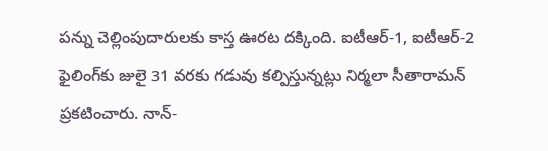పన్ను చెల్లింపుదారులకు కాస్త ఊరట దక్కింది. ఐటీఆర్-1, ఐటీఆర్-2 ఫైలింగ్‌కు జులై 31 వరకు గడువు కల్పిస్తున్నట్లు నిర్మలా సీతారామన్ ప్రకటించారు. నాన్-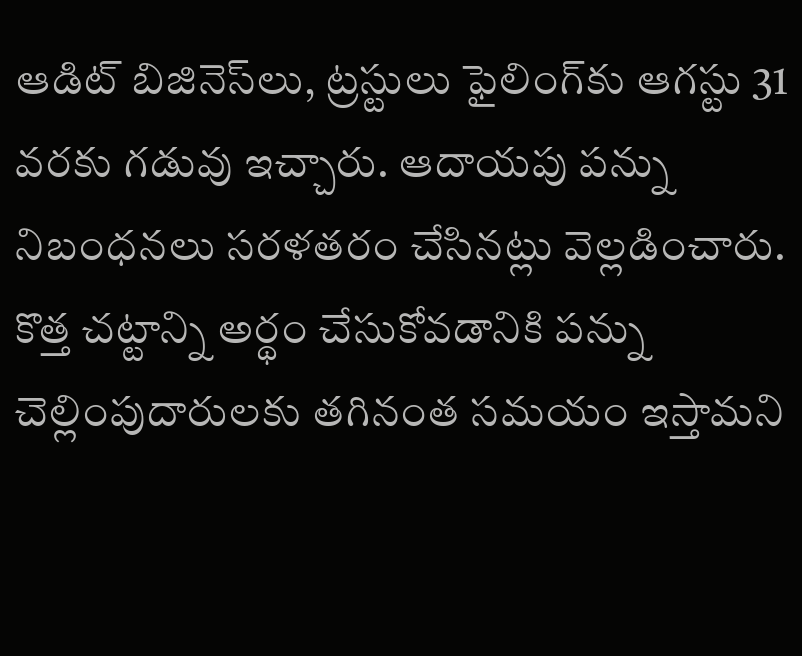ఆడిట్ బిజినెస్‌లు, ట్రస్టులు ఫైలింగ్‌కు ఆగస్టు 31 వరకు గడువు ఇచ్చారు. ఆదాయపు పన్ను నిబంధనలు సరళతరం చేసినట్లు వెల్లడించారు. కొత్త చట్టాన్ని అర్థం చేసుకోవడానికి పన్ను చెల్లింపుదారులకు తగినంత సమయం ఇస్తామని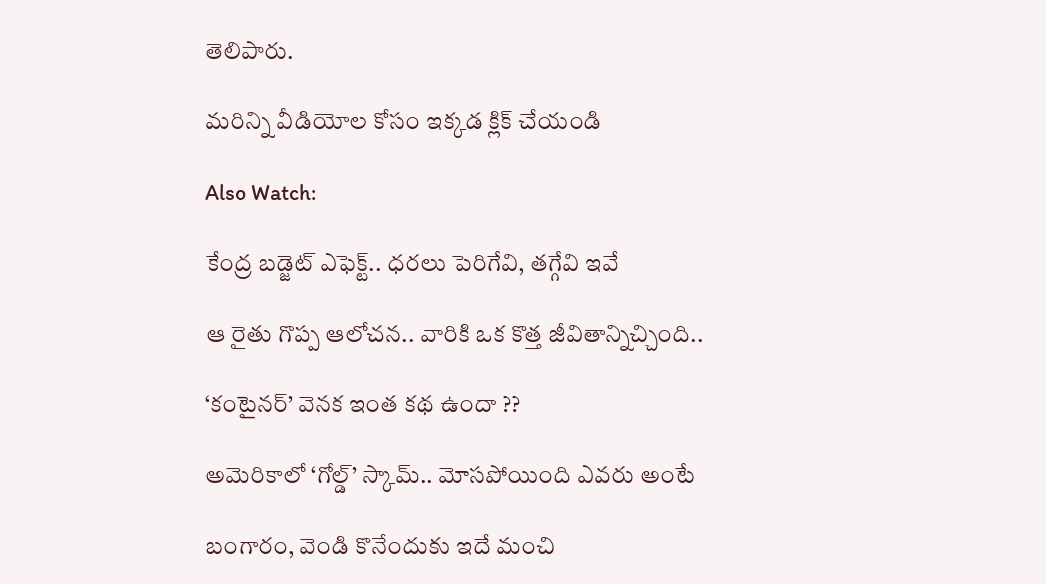తెలిపారు.

మరిన్ని వీడియోల కోసం ఇక్కడ క్లిక్ చేయండి

Also Watch:

కేంద్ర బడ్జెట్ ఎఫెక్ట్.. ధరలు పెరిగేవి, తగ్గేవి ఇవే

ఆ రైతు గొప్ప ఆలోచన.. వారికి ఒక కొత్త జీవితాన్నిచ్చింది..

‘కంటైనర్‌’ వెనక ఇంత కథ ఉందా ??

అమెరికాలో ‘గోల్డ్‌’ స్కామ్.. మోసపోయింది ఎవరు అంటే

బంగారం, వెండి కొనేందుకు ఇదే మంచి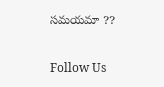సమయమా ??

Follow Us